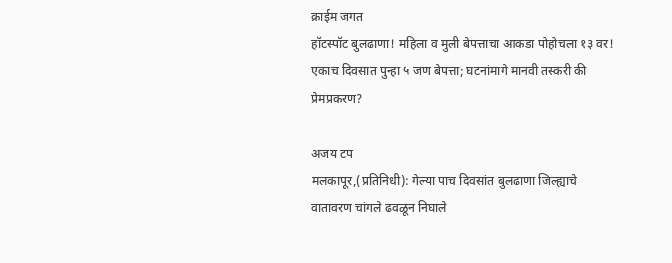क्राईम जगत
हॉटस्पॉट बुलढाणा! महिला व मुली बेपत्ताचा आकडा पोहोचला १३ वर!
एकाच दिवसात पुन्हा ५ जण बेपत्ता; घटनांमागे मानवी तस्करी की प्रेमप्रकरण?

अजय टप
मलकापूर,(प्रतिनिधी): गेल्या पाच दिवसांत बुलढाणा जिल्ह्याचे वातावरण चांगले ढवळून निघाले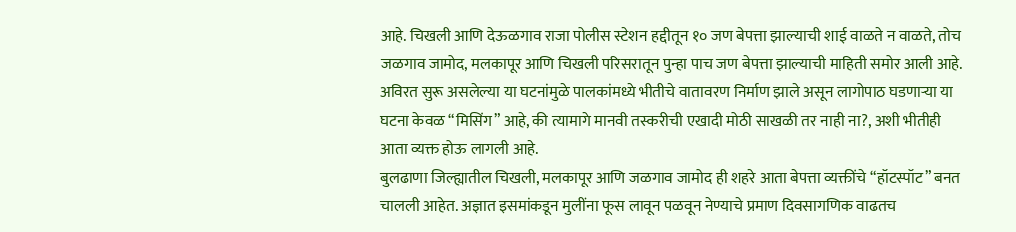आहे. चिखली आणि देऊळगाव राजा पोलीस स्टेशन हद्दीतून १० जण बेपत्ता झाल्याची शाई वाळते न वाळते, तोच जळगाव जामोद, मलकापूर आणि चिखली परिसरातून पुन्हा पाच जण बेपत्ता झाल्याची माहिती समोर आली आहे. अविरत सुरू असलेल्या या घटनांमुळे पालकांमध्ये भीतीचे वातावरण निर्माण झाले असून लागोपाठ घडणाऱ्या या घटना केवळ “मिसिंग” आहे, की त्यामागे मानवी तस्करीची एखादी मोठी साखळी तर नाही ना?, अशी भीतीही आता व्यक्त होऊ लागली आहे.
बुलढाणा जिल्ह्यातील चिखली, मलकापूर आणि जळगाव जामोद ही शहरे आता बेपत्ता व्यक्तींचे “हॉटस्पॉट” बनत चालली आहेत. अज्ञात इसमांकडून मुलींना फूस लावून पळवून नेण्याचे प्रमाण दिवसागणिक वाढतच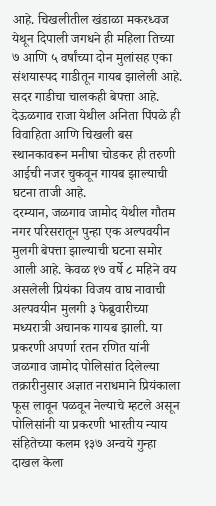आहे. चिखलीतील खंडाळा मकरध्वज येथून दिपाली जगधने ही महिला तिच्या ७ आणि ५ वर्षांच्या दोन मुलांसह एका संशयास्पद गाडीतून गायब झालेली आहे. सदर गाडीचा चालकही बेपत्ता आहे. देऊळगाव राजा येथील अनिता पिंपळे ही विवाहिता आणि चिखली बस स्थानकावरून मनीषा चोडकर ही तरुणी आईची नजर चुकवून गायब झाल्याची घटना ताजी आहे.
दरम्यान, जळगाव जामोद येथील गौतम नगर परिसरातून पुन्हा एक अल्पवयीन मुलगी बेपत्ता झाल्याची घटना समोर आली आहे. केवळ १७ वर्षे ८ महिने वय असलेली प्रियंका विजय वाघ नावाची अल्पवयीन मुलगी ३ फेब्रुवारीच्या मध्यरात्री अचानक गायब झाली. या प्रकरणी अपर्णा रतन रणित यांनी जळगाव जामोद पोलिसांत दिलेल्या तक्रारीनुसार अज्ञात नराधमाने प्रियंकाला फूस लावून पळवून नेल्याचे म्हटले असून पोलिसांनी या प्रकरणी भारतीय न्याय संहितेच्या कलम १३७ अन्वये गुन्हा दाखल केला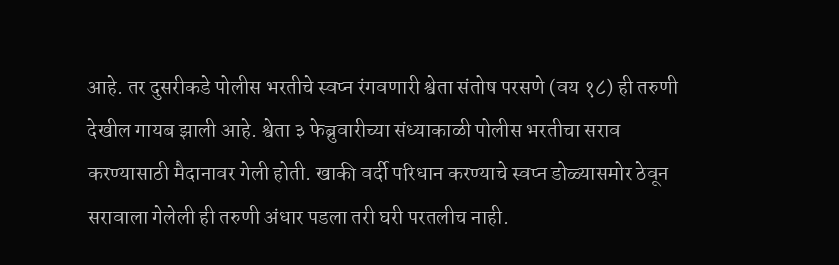आहे. तर दुसरीकडे पोलीस भरतीचे स्वप्न रंगवणारी श्वेता संतोष परसणे (वय १८) ही तरुणी देखील गायब झाली आहे. श्वेता ३ फेब्रुवारीच्या संध्याकाळी पोलीस भरतीचा सराव करण्यासाठी मैदानावर गेली होती. खाकी वर्दी परिधान करण्याचे स्वप्न डोळ्यासमोर ठेवून सरावाला गेलेली ही तरुणी अंधार पडला तरी घरी परतलीच नाही.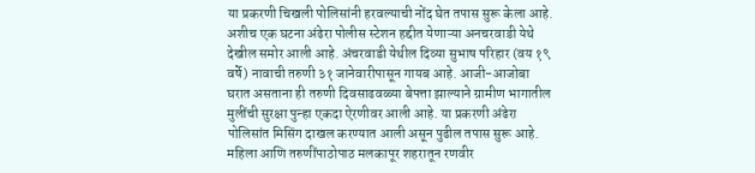या प्रकरणी चिखली पोलिसांनी हरवल्याची नोंद घेत तपास सुरू केला आहे. अशीच एक घटना अंढेरा पोलीस स्टेशन हद्दीत येणाऱ्या अनचरवाडी येथे देखील समोर आली आहे. अंचरवाडी येथील दिव्या सुभाष परिहार (वय १९ वर्षे) नावाची तरुणी ३१ जानेवारीपासून गायब आहे. आजी-आजोबा घरात असताना ही तरुणी दिवसाढवळ्या बेपत्ता झाल्याने ग्रामीण भागातील मुलींची सुरक्षा पुन्हा एकदा ऐरणीवर आली आहे. या प्रकरणी अंढेरा पोलिसांत मिसिंग दाखल करण्यात आली असून पुढील तपास सुरू आहे.
महिला आणि तरुणींपाठोपाठ मलकापूर शहरातून रणवीर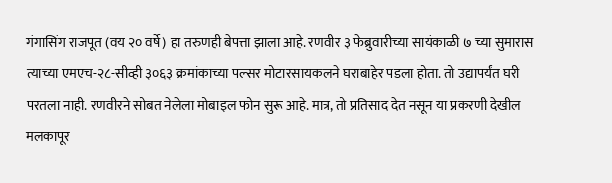गंगासिंग राजपूत (वय २० वर्षे) हा तरुणही बेपत्ता झाला आहे. रणवीर ३ फेब्रुवारीच्या सायंकाळी ७ च्या सुमारास त्याच्या एमएच-२८-सीव्ही ३०६३ क्रमांकाच्या पल्सर मोटारसायकलने घराबाहेर पडला होता. तो उद्यापर्यंत घरी परतला नाही. रणवीरने सोबत नेलेला मोबाइल फोन सुरू आहे. मात्र, तो प्रतिसाद देत नसून या प्रकरणी देखील मलकापूर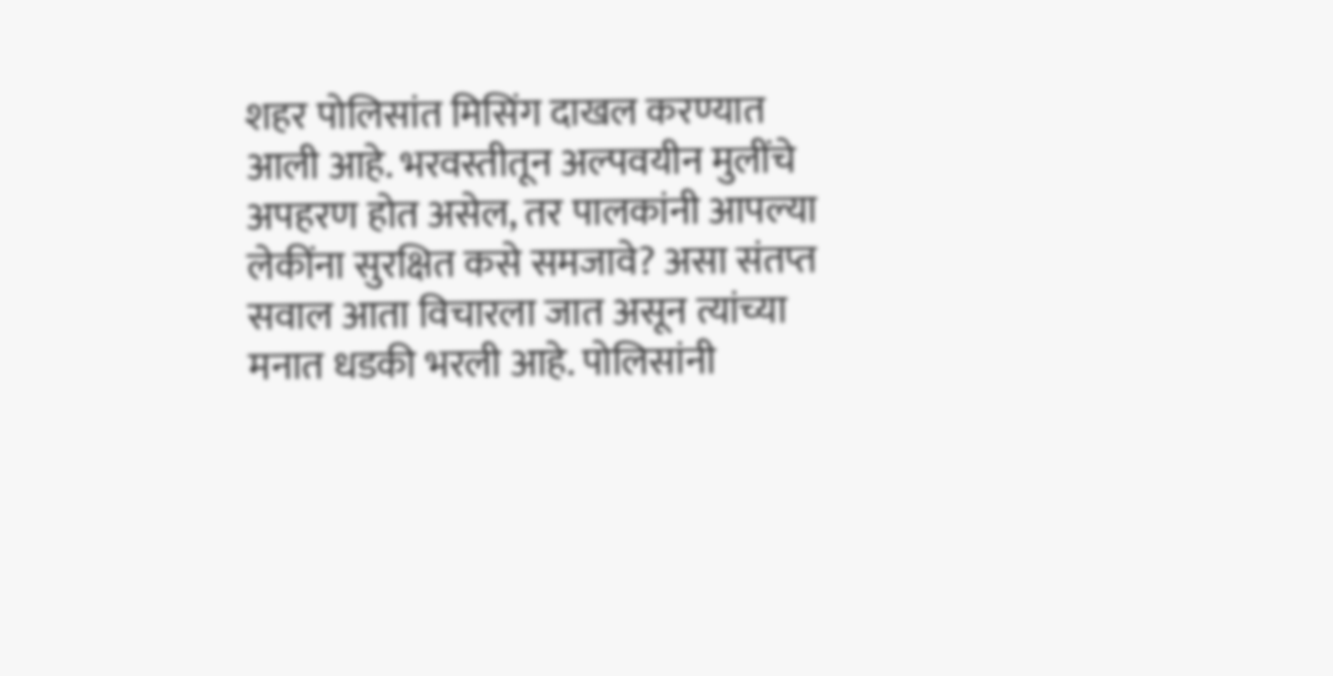शहर पोलिसांत मिसिंग दाखल करण्यात आली आहे. भरवस्तीतून अल्पवयीन मुलींचे अपहरण होत असेल, तर पालकांनी आपल्या लेकींना सुरक्षित कसे समजावे? असा संतप्त सवाल आता विचारला जात असून त्यांच्या मनात धडकी भरली आहे. पोलिसांनी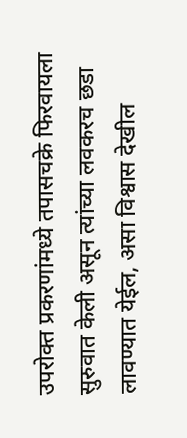उपरोक्त प्रकरणांमध्ये तपासचक्रे फिरवायला सुरुवात केली असून त्यांच्या लवकरच छडा लावण्यात येईल, असा विश्वास देखील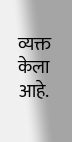व्यक्त केला आहे.